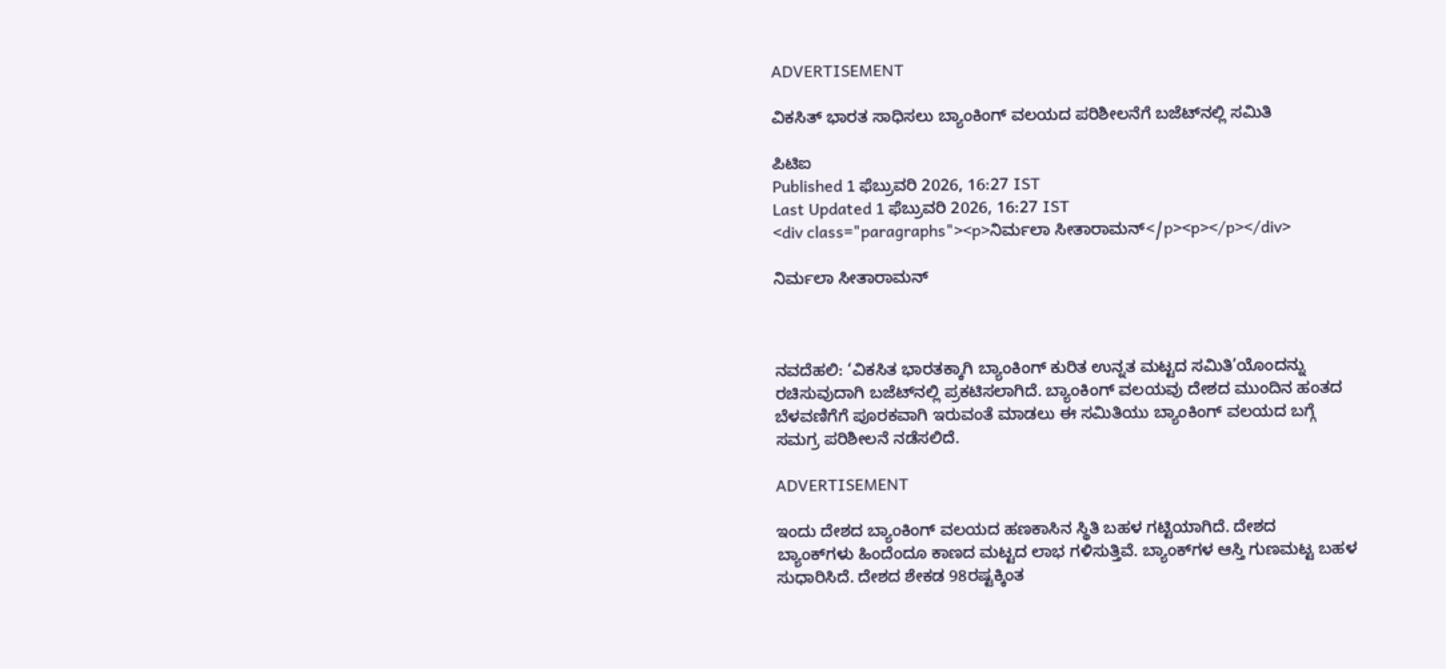ADVERTISEMENT

ವಿಕಸಿತ್ ಭಾರತ ಸಾಧಿಸಲು ಬ್ಯಾಂಕಿಂಗ್‌ ವಲಯದ ಪರಿಶೀಲನೆಗೆ ಬಜೆಟ್‌ನಲ್ಲಿ ಸಮಿತಿ

ಪಿಟಿಐ
Published 1 ಫೆಬ್ರುವರಿ 2026, 16:27 IST
Last Updated 1 ಫೆಬ್ರುವರಿ 2026, 16:27 IST
<div class="paragraphs"><p>ನಿರ್ಮಲಾ ಸೀತಾರಾಮನ್</p><p></p></div>

ನಿರ್ಮಲಾ ಸೀತಾರಾಮನ್



ನವದೆಹಲಿ: ‘ವಿಕಸಿತ ಭಾರತಕ್ಕಾಗಿ ಬ್ಯಾಂಕಿಂಗ್ ಕುರಿತ ಉನ್ನತ ಮಟ್ಟದ ಸಮಿತಿ’ಯೊಂದನ್ನು ರಚಿಸುವುದಾಗಿ ಬಜೆಟ್‌ನಲ್ಲಿ ಪ್ರಕಟಿಸಲಾಗಿದೆ. ಬ್ಯಾಂಕಿಂಗ್‌ ವಲಯವು ದೇಶದ ಮುಂದಿನ ಹಂತದ ಬೆಳವಣಿಗೆಗೆ ಪೂರಕವಾಗಿ ಇರುವಂತೆ ಮಾಡಲು ಈ ಸಮಿತಿಯು ಬ್ಯಾಂಕಿಂಗ್ ವಲಯದ ಬಗ್ಗೆ ಸಮಗ್ರ ಪರಿಶೀಲನೆ ನಡೆಸಲಿದೆ.

ADVERTISEMENT

ಇಂದು ದೇಶದ ಬ್ಯಾಂಕಿಂಗ್‌ ವಲಯದ ಹಣಕಾಸಿನ ಸ್ಥಿತಿ ಬಹಳ ಗಟ್ಟಿಯಾಗಿದೆ. ದೇಶದ ಬ್ಯಾಂಕ್‌ಗಳು ಹಿಂದೆಂದೂ ಕಾಣದ ಮಟ್ಟದ ಲಾಭ ಗಳಿಸುತ್ತಿವೆ. ಬ್ಯಾಂಕ್‌ಗಳ ಆಸ್ತಿ ಗುಣಮಟ್ಟ ಬಹಳ ಸುಧಾರಿಸಿದೆ. ದೇಶದ ಶೇಕಡ 98ರಷ್ಟಕ್ಕಿಂತ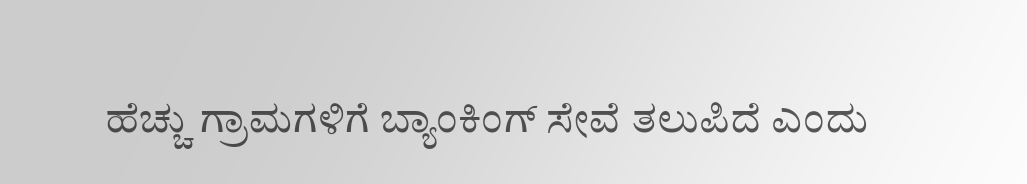ಹೆಚ್ಚು ಗ್ರಾಮಗಳಿಗೆ ಬ್ಯಾಂಕಿಂಗ್ ಸೇವೆ ತಲುಪಿದೆ ಎಂದು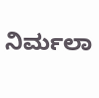ನಿರ್ಮಲಾ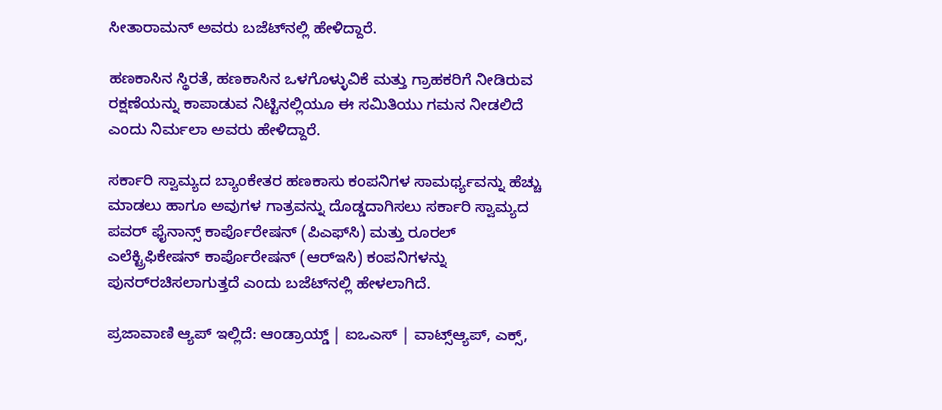ಸೀತಾರಾಮನ್ ಅವರು ಬಜೆಟ್‌ನಲ್ಲಿ ಹೇಳಿದ್ದಾರೆ.

ಹಣಕಾಸಿನ ಸ್ಥಿರತೆ, ಹಣಕಾಸಿನ ಒಳಗೊಳ್ಳುವಿಕೆ ಮತ್ತು ಗ್ರಾಹಕರಿಗೆ ನೀಡಿರುವ ರಕ್ಷಣೆಯನ್ನು ಕಾಪಾಡುವ ನಿಟ್ಟಿನಲ್ಲಿಯೂ ಈ ಸಮಿತಿಯು ಗಮನ ನೀಡಲಿದೆ ಎಂದು ನಿರ್ಮಲಾ ಅವರು ಹೇಳಿದ್ದಾರೆ.

ಸರ್ಕಾರಿ ಸ್ವಾಮ್ಯದ ಬ್ಯಾಂಕೇತರ ಹಣಕಾಸು ಕಂಪನಿಗಳ ಸಾಮರ್ಥ್ಯವನ್ನು ಹೆಚ್ಚು ಮಾಡಲು ಹಾಗೂ ಅವುಗಳ ಗಾತ್ರವನ್ನು ದೊಡ್ಡದಾಗಿಸಲು ಸರ್ಕಾರಿ ಸ್ವಾಮ್ಯದ ಪವರ್ ಫೈನಾನ್ಸ್‌ ಕಾರ್ಪೊರೇಷನ್‌ (ಪಿಎಫ್‌ಸಿ) ಮತ್ತು ರೂರಲ್‌ ಎಲೆಕ್ಟ್ರಿಫಿಕೇಷನ್‌ ಕಾರ್ಪೊರೇಷನ್‌ (ಆರ್‌ಇಸಿ) ಕಂಪನಿಗಳನ್ನು ಪುನರ್‌ರಚಿಸಲಾಗುತ್ತದೆ ಎಂದು ಬಜೆಟ್‌ನಲ್ಲಿ ಹೇಳಲಾಗಿದೆ.

ಪ್ರಜಾವಾಣಿ ಆ್ಯಪ್ ಇಲ್ಲಿದೆ: ಆಂಡ್ರಾಯ್ಡ್ | ಐಒಎಸ್ | ವಾಟ್ಸ್ಆ್ಯಪ್, ಎಕ್ಸ್,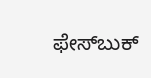ಫೇಸ್‌ಬುಕ್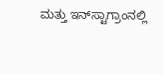ಮತ್ತು ಇನ್‌ಸ್ಟಾಗ್ರಾಂನಲ್ಲಿ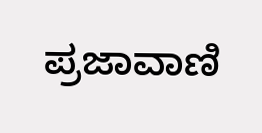ಪ್ರಜಾವಾಣಿ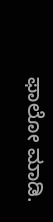ಫಾಲೋ ಮಾಡಿ.